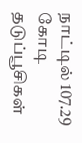நாட்டில் 107.29 கோடி தடுப்பூசிகள்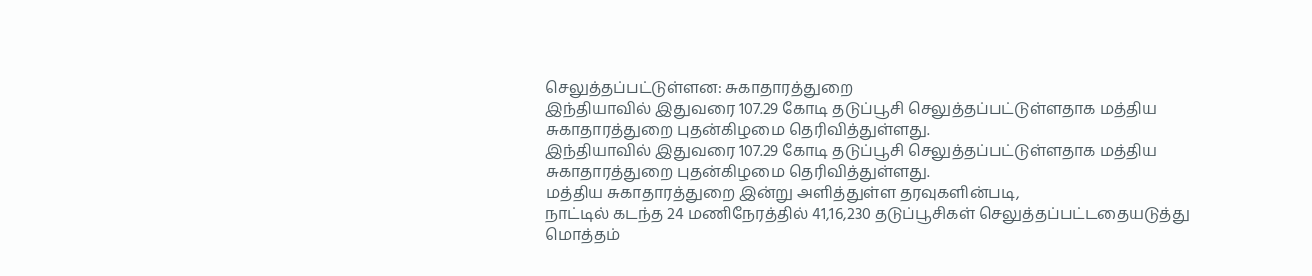செலுத்தப்பட்டுள்ளன: சுகாதாரத்துறை
இந்தியாவில் இதுவரை 107.29 கோடி தடுப்பூசி செலுத்தப்பட்டுள்ளதாக மத்திய சுகாதாரத்துறை புதன்கிழமை தெரிவித்துள்ளது.
இந்தியாவில் இதுவரை 107.29 கோடி தடுப்பூசி செலுத்தப்பட்டுள்ளதாக மத்திய சுகாதாரத்துறை புதன்கிழமை தெரிவித்துள்ளது.
மத்திய சுகாதாரத்துறை இன்று அளித்துள்ள தரவுகளின்படி,
நாட்டில் கடந்த 24 மணிநேரத்தில் 41,16,230 தடுப்பூசிகள் செலுத்தப்பட்டதையடுத்து மொத்தம்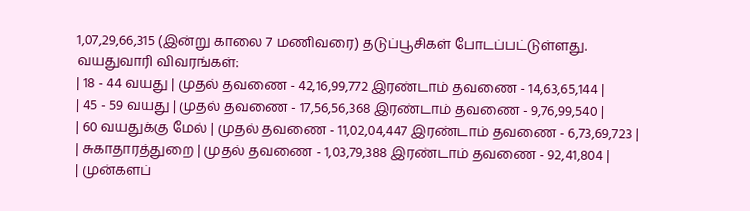1,07,29,66,315 (இன்று காலை 7 மணிவரை) தடுப்பூசிகள் போடப்பட்டுள்ளது.
வயதுவாரி விவரங்கள்:
| 18 - 44 வயது | முதல் தவணை - 42,16,99,772 இரண்டாம் தவணை - 14,63,65,144 |
| 45 - 59 வயது | முதல் தவணை - 17,56,56,368 இரண்டாம் தவணை - 9,76,99,540 |
| 60 வயதுக்கு மேல் | முதல் தவணை - 11,02,04,447 இரண்டாம் தவணை - 6,73,69,723 |
| சுகாதாரத்துறை | முதல் தவணை - 1,03,79,388 இரண்டாம் தவணை - 92,41,804 |
| முன்களப்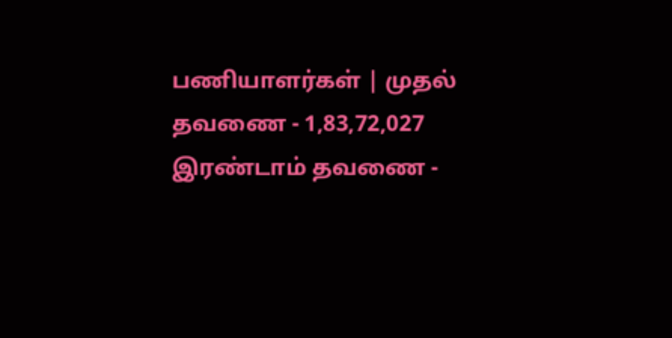பணியாளர்கள் | முதல் தவணை - 1,83,72,027 இரண்டாம் தவணை -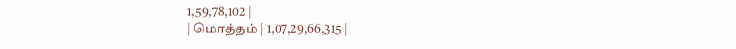1,59,78,102 |
| மொத்தம் | 1,07,29,66,315 |